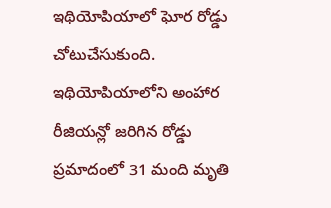ఇథియోపియాలో ఘోర రోడ్డు చోటుచేసుకుంది. ఇథియోపియాలోని అంహార రీజియన్లో జరిగిన రోడ్డు ప్రమాదంలో 31 మంది మృతి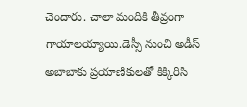చెందారు. చాలా మందికి తీవ్రంగా గాయాలయ్యాయి.డెస్సీ నుంచి అడీస్ అబాబాకు ప్రయాణికులతో కిక్కిరిసి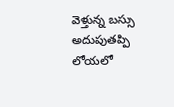వెళ్తున్న బస్సు అదుపుతప్పి లోయలో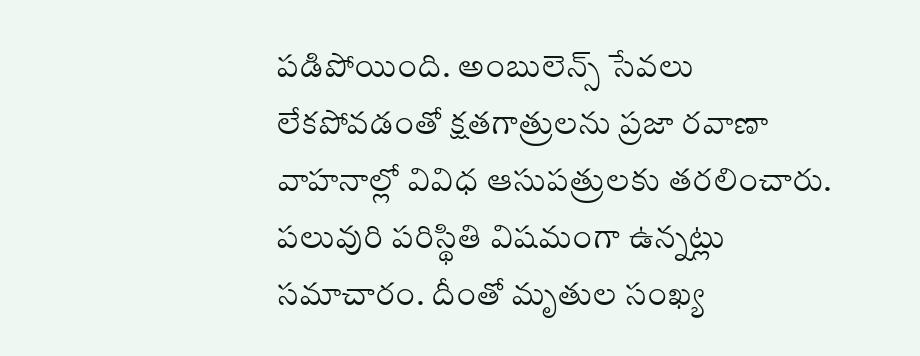పడిపోయింది. అంబులెన్స్ సేవలు లేకపోవడంతో క్షతగాత్రులను ప్రజా రవాణా వాహనాల్లో వివిధ ఆసుపత్రులకు తరలించారు. పలువురి పరిస్థితి విషమంగా ఉన్నట్లు సమాచారం. దీంతో మృతుల సంఖ్య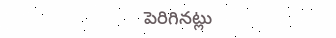పెరిగినట్లు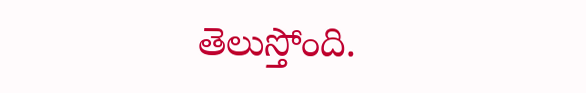తెలుస్తోంది.